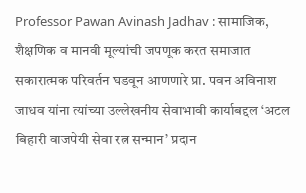Professor Pawan Avinash Jadhav : सामाजिक, शैक्षणिक व मानवी मूल्यांची जपणूक करत समाजात सकारात्मक परिवर्तन घडवून आणणारे प्रा. पवन अविनाश जाधव यांना त्यांच्या उल्लेखनीय सेवाभावी कार्याबद्दल ‘अटल बिहारी वाजपेयी सेवा रत्न सन्मान’ प्रदान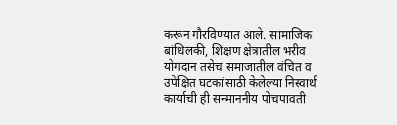करून गौरविण्यात आले. सामाजिक बांधिलकी, शिक्षण क्षेत्रातील भरीव योगदान तसेच समाजातील वंचित व उपेक्षित घटकांसाठी केलेल्या निस्वार्थ कार्याची ही सन्माननीय पोचपावती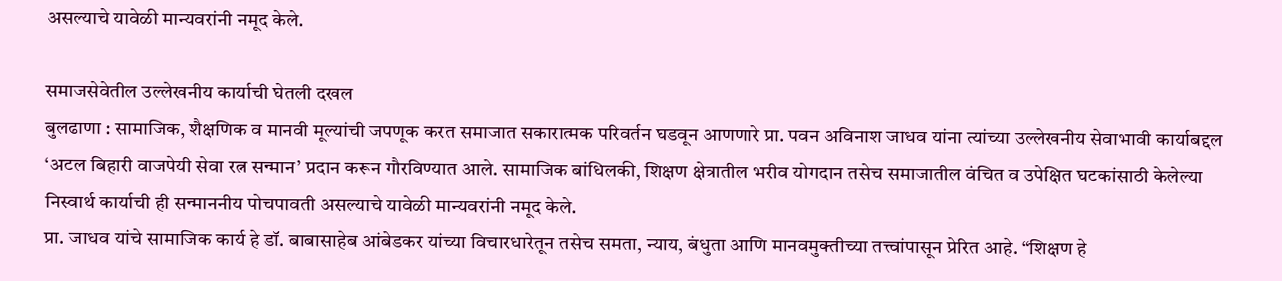असल्याचे यावेळी मान्यवरांनी नमूद केले.

समाजसेवेतील उल्लेखनीय कार्याची घेतली दखल
बुलढाणा : सामाजिक, शैक्षणिक व मानवी मूल्यांची जपणूक करत समाजात सकारात्मक परिवर्तन घडवून आणणारे प्रा. पवन अविनाश जाधव यांना त्यांच्या उल्लेखनीय सेवाभावी कार्याबद्दल ‘अटल बिहारी वाजपेयी सेवा रत्न सन्मान’ प्रदान करून गौरविण्यात आले. सामाजिक बांधिलकी, शिक्षण क्षेत्रातील भरीव योगदान तसेच समाजातील वंचित व उपेक्षित घटकांसाठी केलेल्या निस्वार्थ कार्याची ही सन्माननीय पोचपावती असल्याचे यावेळी मान्यवरांनी नमूद केले.
प्रा. जाधव यांचे सामाजिक कार्य हे डॉ. बाबासाहेब आंबेडकर यांच्या विचारधारेतून तसेच समता, न्याय, बंधुता आणि मानवमुक्तीच्या तत्त्वांपासून प्रेरित आहे. “शिक्षण हे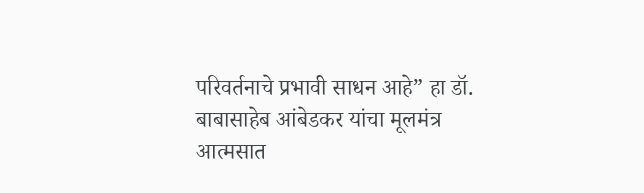परिवर्तनाचे प्रभावी साधन आहे” हा डॉ. बाबासाहेब आंबेडकर यांचा मूलमंत्र आत्मसात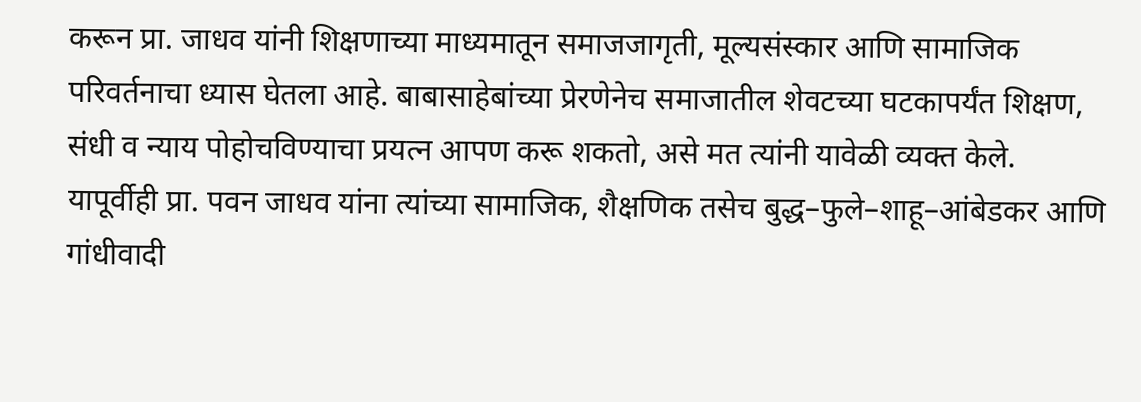करून प्रा. जाधव यांनी शिक्षणाच्या माध्यमातून समाजजागृती, मूल्यसंस्कार आणि सामाजिक परिवर्तनाचा ध्यास घेतला आहे. बाबासाहेबांच्या प्रेरणेनेच समाजातील शेवटच्या घटकापर्यंत शिक्षण, संधी व न्याय पोहोचविण्याचा प्रयत्न आपण करू शकतो, असे मत त्यांनी यावेळी व्यक्त केले.
यापूर्वीही प्रा. पवन जाधव यांना त्यांच्या सामाजिक, शैक्षणिक तसेच बुद्ध–फुले–शाहू–आंबेडकर आणि गांधीवादी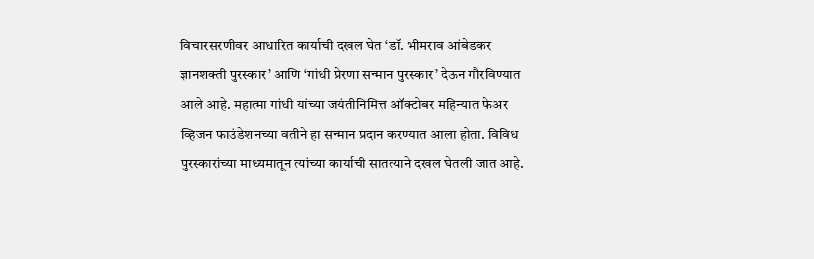विचारसरणीवर आधारित कार्याची दखल घेत ‘डॉ. भीमराव आंबेडकर ज्ञानशक्ती पुरस्कार’ आणि ‘गांधी प्रेरणा सन्मान पुरस्कार’ देऊन गौरविण्यात आले आहे. महात्मा गांधी यांच्या जयंतीनिमित्त ऑक्टोबर महिन्यात फेअर व्हिजन फाउंडेशनच्या वतीने हा सन्मान प्रदान करण्यात आला होता. विविध पुरस्कारांच्या माध्यमातून त्यांच्या कार्याची सातत्याने दखल घेतली जात आहे.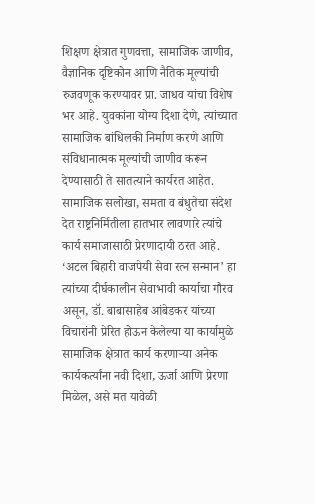शिक्षण क्षेत्रात गुणवत्ता, सामाजिक जाणीव, वैज्ञानिक दृष्टिकोन आणि नैतिक मूल्यांची रुजवणूक करण्यावर प्रा. जाधव यांचा विशेष भर आहे. युवकांना योग्य दिशा देणे, त्यांच्यात सामाजिक बांधिलकी निर्माण करणे आणि संविधानात्मक मूल्यांची जाणीव करून देण्यासाठी ते सातत्याने कार्यरत आहेत. सामाजिक सलोखा, समता व बंधुतेचा संदेश देत राष्ट्रनिर्मितीला हातभार लावणारे त्यांचे कार्य समाजासाठी प्रेरणादायी ठरत आहे.
‘अटल बिहारी वाजपेयी सेवा रत्न सन्मान’ हा त्यांच्या दीर्घकालीन सेवाभावी कार्याचा गौरव असून, डॉ. बाबासाहेब आंबेडकर यांच्या विचारांनी प्रेरित होऊन केलेल्या या कार्यामुळे सामाजिक क्षेत्रात कार्य करणाऱ्या अनेक कार्यकर्त्यांना नवी दिशा, ऊर्जा आणि प्रेरणा मिळेल, असे मत यावेळी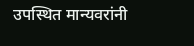उपस्थित मान्यवरांनी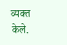व्यक्त केले.